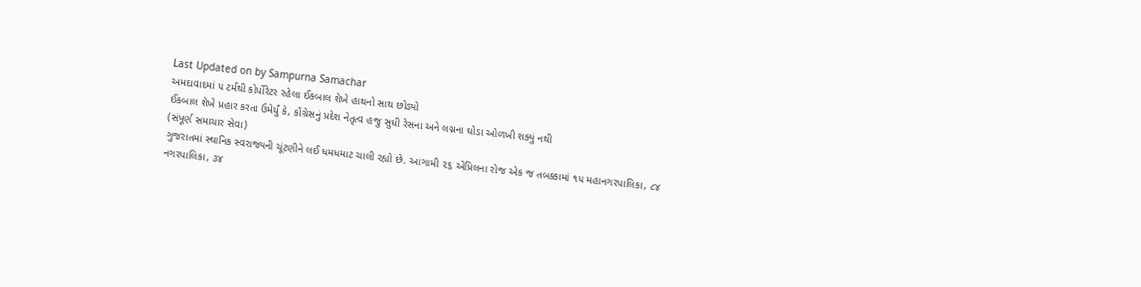Last Updated on by Sampurna Samachar
અમદાવાદમાં ૫ ટર્મથી કોર્પોરેટર રહેલા ઈકબાલ શેખે હાથનો સાથ છોડ્યો
ઈકબાલ શેખે પ્રહાર કરતા ઉમેર્યું કે, કોંગ્રેસનું પ્રદેશ નેતૃત્વ હજુ સુધી રેસના અને લગ્નના ઘોડા ઓળખી શક્યું નથી
(સંપૂર્ણ સમાચાર સેવા)
ગુજરાતમાં સ્થાનિક સ્વરાજ્યની ચૂંટણીને લઈ ધમધમાટ ચાલી રહ્યો છે. આગામી ૨૬ એપ્રિલના રોજ એક જ તબક્કામાં ૧૫ મહાનગરપાલિકા, ૮૪ નગરપાલિકા, ૩૪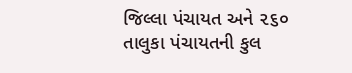જિલ્લા પંચાયત અને ૨૬૦ તાલુકા પંચાયતની કુલ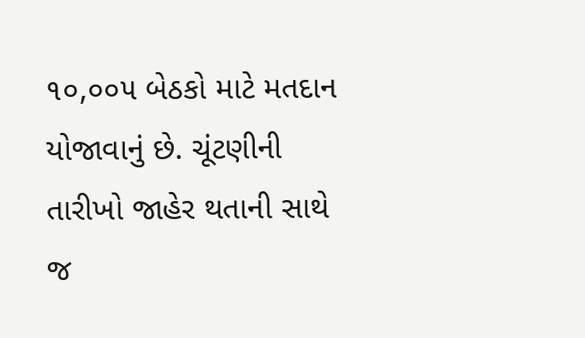૧૦,૦૦૫ બેઠકો માટે મતદાન યોજાવાનું છે. ચૂંટણીની તારીખો જાહેર થતાની સાથે જ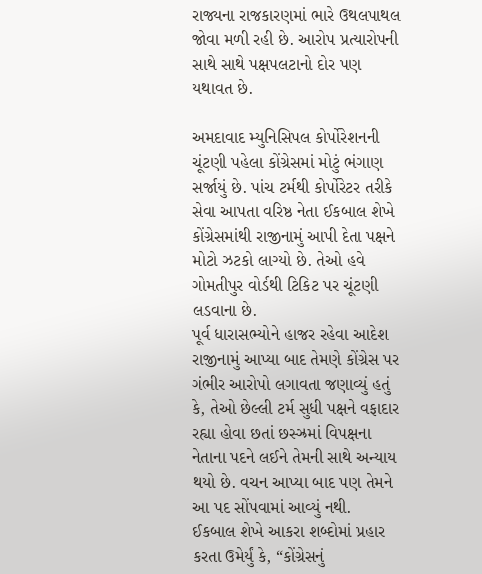રાજ્યના રાજકારણમાં ભારે ઉથલપાથલ જોવા મળી રહી છે. આરોપ પ્રત્યારોપની સાથે સાથે પક્ષપલટાનો દોર પણ યથાવત છે.

અમદાવાદ મ્યુનિસિપલ કોર્પોરેશનની ચૂંટણી પહેલા કોંગ્રેસમાં મોટું ભંગાણ સર્જાયું છે. પાંચ ટર્મથી કોર્પોરેટર તરીકે સેવા આપતા વરિષ્ઠ નેતા ઈકબાલ શેખે કોંગ્રેસમાંથી રાજીનામું આપી દેતા પક્ષને મોટો ઝટકો લાગ્યો છે. તેઓ હવે ગોમતીપુર વોર્ડથી ટિકિટ પર ચૂંટણી લડવાના છે.
પૂર્વ ધારાસભ્યોને હાજર રહેવા આદેશ
રાજીનામું આપ્યા બાદ તેમણે કોંગ્રેસ પર ગંભીર આરોપો લગાવતા જણાવ્યું હતું કે, તેઓ છેલ્લી ટર્મ સુધી પક્ષને વફાદાર રહ્યા હોવા છતાં છસ્ઝ્રમાં વિપક્ષના નેતાના પદને લઈને તેમની સાથે અન્યાય થયો છે. વચન આપ્યા બાદ પણ તેમને આ પદ સોંપવામાં આવ્યું નથી.
ઈકબાલ શેખે આકરા શબ્દોમાં પ્રહાર કરતા ઉમેર્યું કે, “કોંગ્રેસનું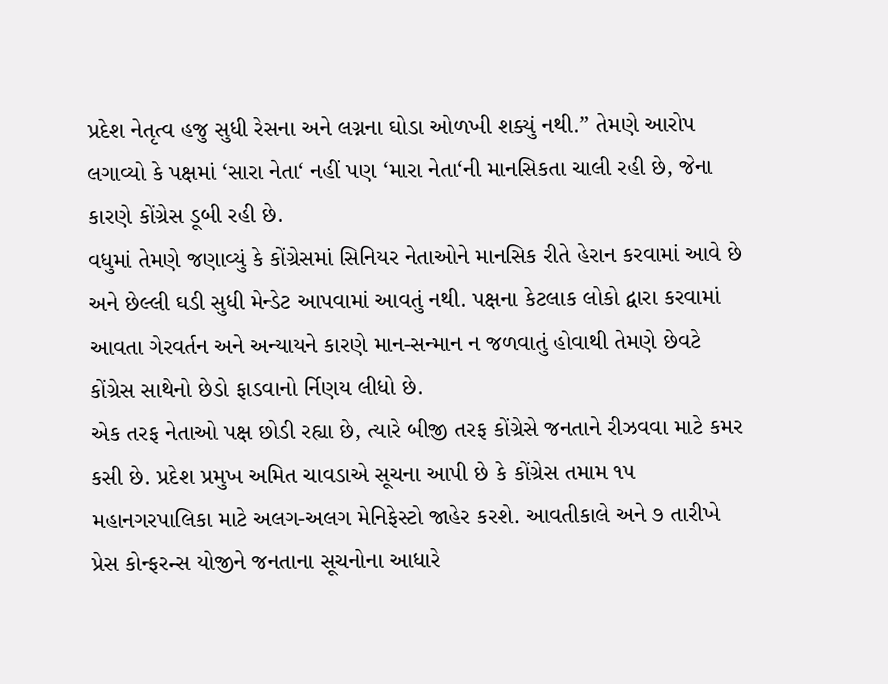પ્રદેશ નેતૃત્વ હજુ સુધી રેસના અને લગ્નના ઘોડા ઓળખી શક્યું નથી.” તેમણે આરોપ લગાવ્યો કે પક્ષમાં ‘સારા નેતા‘ નહીં પણ ‘મારા નેતા‘ની માનસિકતા ચાલી રહી છે, જેના કારણે કોંગ્રેસ ડૂબી રહી છે.
વધુમાં તેમણે જણાવ્યું કે કોંગ્રેસમાં સિનિયર નેતાઓને માનસિક રીતે હેરાન કરવામાં આવે છે અને છેલ્લી ઘડી સુધી મેન્ડેટ આપવામાં આવતું નથી. પક્ષના કેટલાક લોકો દ્વારા કરવામાં આવતા ગેરવર્તન અને અન્યાયને કારણે માન-સન્માન ન જળવાતું હોવાથી તેમણે છેવટે કોંગ્રેસ સાથેનો છેડો ફાડવાનો ર્નિણય લીધો છે.
એક તરફ નેતાઓ પક્ષ છોડી રહ્યા છે, ત્યારે બીજી તરફ કોંગ્રેસે જનતાને રીઝવવા માટે કમર કસી છે. પ્રદેશ પ્રમુખ અમિત ચાવડાએ સૂચના આપી છે કે કોંગ્રેસ તમામ ૧૫ મહાનગરપાલિકા માટે અલગ-અલગ મેનિફેસ્ટો જાહેર કરશે. આવતીકાલે અને ૭ તારીખે પ્રેસ કોન્ફરન્સ યોજીને જનતાના સૂચનોના આધારે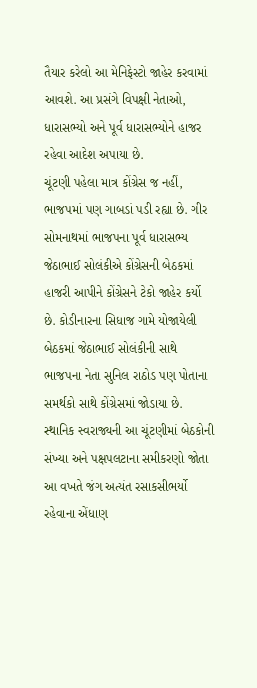તૈયાર કરેલો આ મેનિફેસ્ટો જાહેર કરવામાં આવશે. આ પ્રસંગે વિપક્ષી નેતાઓ, ધારાસભ્યો અને પૂર્વ ધારાસભ્યોને હાજર રહેવા આદેશ અપાયા છે.
ચૂંટણી પહેલા માત્ર કોંગ્રેસ જ નહીં, ભાજપમાં પણ ગાબડાં પડી રહ્યા છે. ગીર સોમનાથમાં ભાજપના પૂર્વ ધારાસભ્ય જેઠાભાઈ સોલંકીએ કોંગ્રેસની બેઠકમાં હાજરી આપીને કોંગ્રેસને ટેકો જાહેર કર્યો છે. કોડીનારના સિધાજ ગામે યોજાયેલી બેઠકમાં જેઠાભાઈ સોલંકીની સાથે ભાજપના નેતા સુનિલ રાઠોડ પણ પોતાના સમર્થકો સાથે કોંગ્રેસમાં જોડાયા છે.
સ્થાનિક સ્વરાજ્યની આ ચૂંટણીમાં બેઠકોની સંખ્યા અને પક્ષપલટાના સમીકરણો જોતા આ વખતે જંગ અત્યંત રસાકસીભર્યો રહેવાના એંધાણ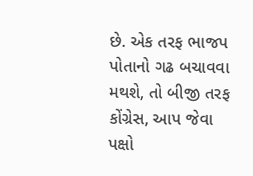છે. એક તરફ ભાજપ પોતાનો ગઢ બચાવવા મથશે, તો બીજી તરફ કોંગ્રેસ, આપ જેવા પક્ષો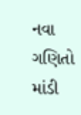નવા ગણિતો માંડી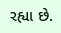રહ્યા છે.